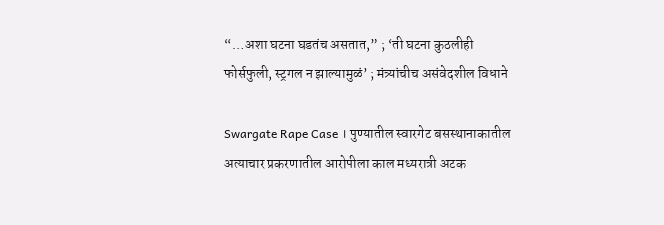“…अशा घटना घडतंच असतात,” ; ‘ती घटना कुठलीही फोर्सफुली, स्ट्रगल न झाल्यामुळं’ ; मंत्र्यांचीच असंवेदशील विधाने

Swargate Rape Case । पुण्यातील स्वारगेट बसस्थानाकातील अत्याचार प्रकरणातील आरोपीला काल मध्यरात्री अटक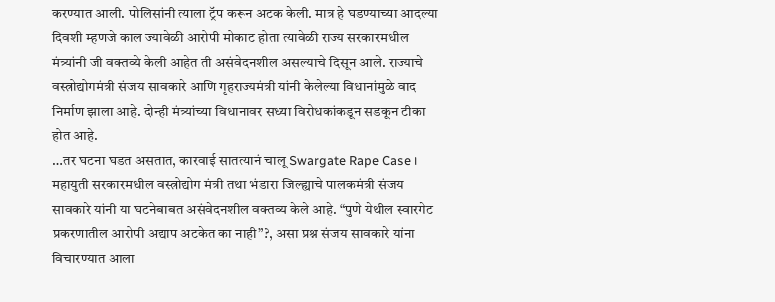करण्यात आली. पोलिसांनी त्याला ट्रॅप करून अटक केली. मात्र हे घडण्याच्या आदल्या दिवशी म्हणजे काल ज्यावेळी आरोपी मोकाट होता त्यावेळी राज्य सरकारमधील मंत्र्यांनी जी वक्तव्ये केली आहेत ती असंवेदनशील असल्याचे दिसून आले. राज्याचे वस्त्रोद्योगमंत्री संजय सावकारे आणि गृहराज्यमंत्री यांनी केलेल्या विधानांमुळे वाद निर्माण झाला आहे. दोन्ही मंत्र्यांच्या विधानावर सध्या विरोधकांकडून सडकून टीका होत आहे.
…तर घटना घडत असतात, कारवाई सातत्यानं चालू Swargate Rape Case ।
महायुती सरकारमधील वस्त्रोद्योग मंत्री तथा भंडारा जिल्ह्याचे पालकमंत्री संजय सावकारे यांनी या घटनेबाबत असंवेदनशील वक्तव्य केले आहे. “पुणे येथील स्वारगेट प्रकरणातील आरोपी अद्याप अटकेत का नाही”?, असा प्रश्न संजय सावकारे यांना विचारण्यात आला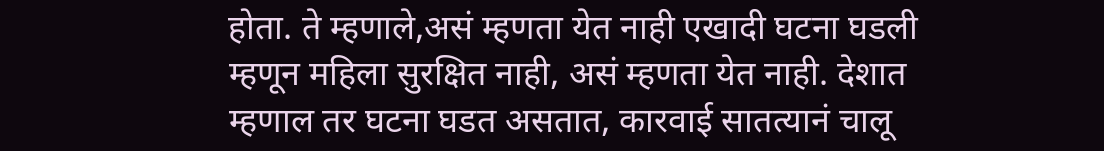होता. ते म्हणाले,असं म्हणता येत नाही एखादी घटना घडली म्हणून महिला सुरक्षित नाही, असं म्हणता येत नाही. देशात म्हणाल तर घटना घडत असतात, कारवाई सातत्यानं चालू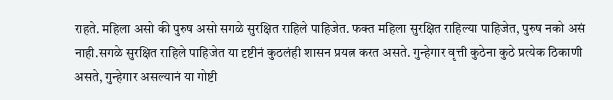राहते. महिला असो की पुरुष असो सगळे सुरक्षित राहिले पाहिजेत. फक्त महिला सुरक्षित राहिल्या पाहिजेत, पुरुष नको असं नाही.सगळे सुरक्षित राहिले पाहिजेत या दृष्टीनं कुठलंही शासन प्रयत्न करत असते. गुन्हेगार वृत्ती कुठेना कुठे प्रत्येक ठिकाणी असते, गुन्हेगार असल्यानं या गोष्टी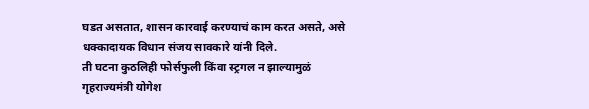घडत असतात, शासन कारवाई करण्याचं काम करत असते, असे धक्कादायक विधान संजय सावकारे यांनी दिले.
ती घटना कुठलिही फोर्सफुली किंवा स्ट्रगल न झाल्यामुळं
गृहराज्यमंत्री योगेश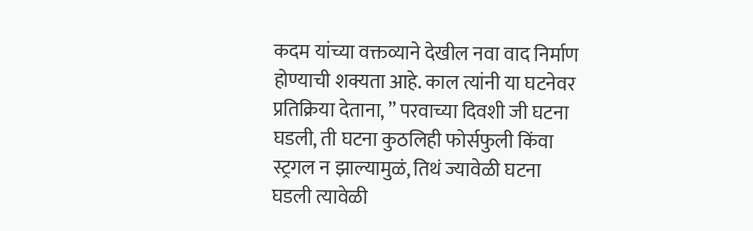कदम यांच्या वक्तव्याने देखील नवा वाद निर्माण होण्याची शक्यता आहे. काल त्यांनी या घटनेवर प्रतिक्रिया देताना, ” परवाच्या दिवशी जी घटना घडली, ती घटना कुठलिही फोर्सफुली किंवा स्ट्रगल न झाल्यामुळं, तिथं ज्यावेळी घटना घडली त्यावेळी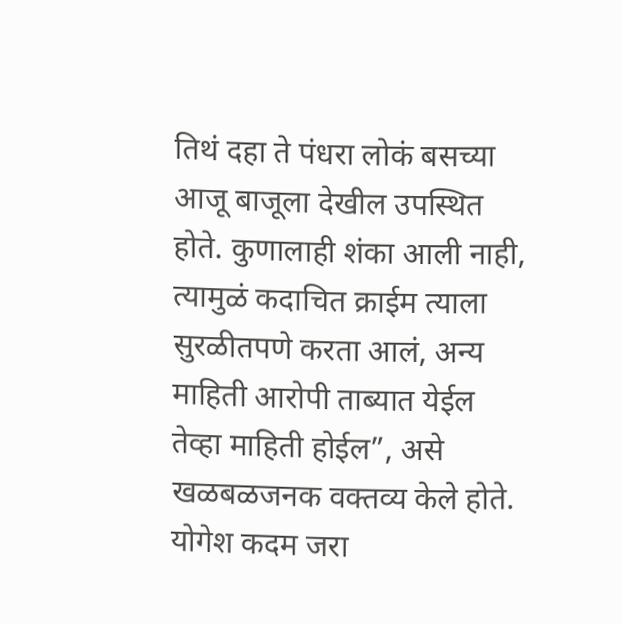तिथं दहा ते पंधरा लोकं बसच्या आजू बाजूला देखील उपस्थित होते. कुणालाही शंका आली नाही, त्यामुळं कदाचित क्राईम त्याला सुरळीतपणे करता आलं, अन्य माहिती आरोपी ताब्यात येईल तेव्हा माहिती होईल”, असे खळबळजनक वक्तव्य केले होते.
योगेश कदम जरा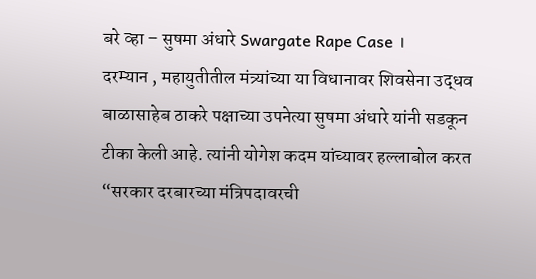बरे व्हा – सुषमा अंधारे Swargate Rape Case ।
दरम्यान , महायुतीतील मंत्र्यांच्या या विधानावर शिवसेना उद्धव बाळासाहेब ठाकरे पक्षाच्या उपनेत्या सुषमा अंधारे यांनी सडकून टीका केली आहे. त्यांनी योगेश कदम यांच्यावर हल्लाबोल करत “सरकार दरबारच्या मंत्रिपदावरची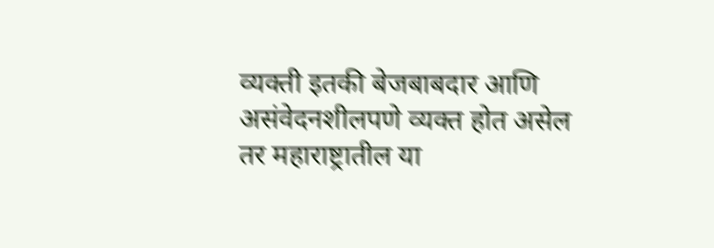व्यक्ती इतकी बेजबाबदार आणि असंवेदनशीलपणे व्यक्त होत असेल तर महाराष्ट्रातील या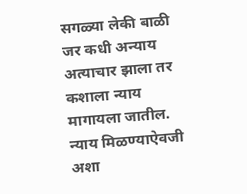सगळ्या लेकी बाळी जर कधी अन्याय अत्याचार झाला तर कशाला न्याय मागायला जातील. न्याय मिळण्याऐवजी अशा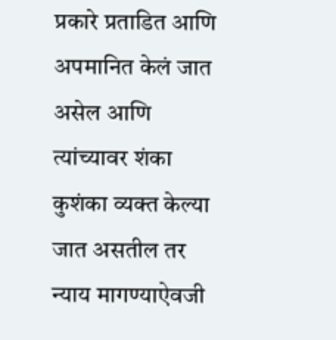प्रकारे प्रताडित आणि अपमानित केलं जात असेल आणि त्यांच्यावर शंका कुशंका व्यक्त केल्या जात असतील तर न्याय मागण्याऐवजी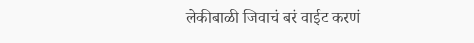लेकीबाळी जिवाचं बरं वाईट करणं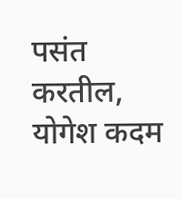पसंत करतील, योगेश कदम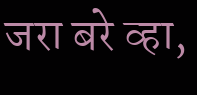जरा बरे व्हा,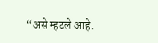“असे म्हटले आहे.